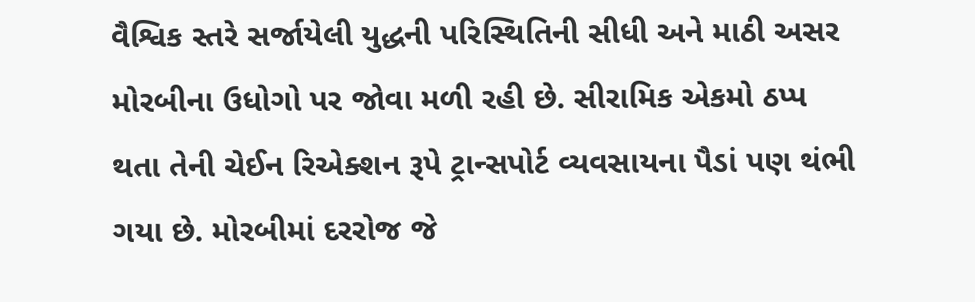વૈશ્વિક સ્તરે સર્જાયેલી યુદ્ધની પરિસ્થિતિની સીધી અને માઠી અસર મોરબીના ઉધોગો પર જોવા મળી રહી છે. સીરામિક એકમો ઠપ્પ થતા તેની ચેઈન રિએક્શન રૂપે ટ્રાન્સપોર્ટ વ્યવસાયના પૈડાં પણ થંભી ગયા છે. મોરબીમાં દરરોજ જે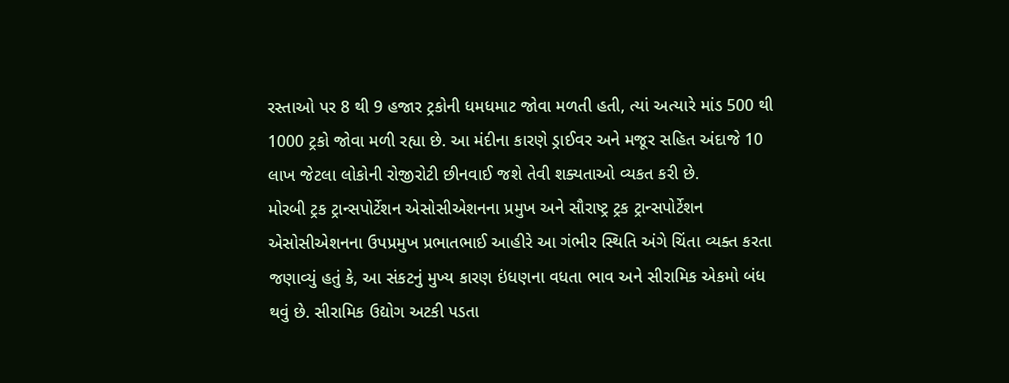રસ્તાઓ પર 8 થી 9 હજાર ટ્રકોની ધમધમાટ જોવા મળતી હતી, ત્યાં અત્યારે માંડ 500 થી 1000 ટ્રકો જોવા મળી રહ્યા છે. આ મંદીના કારણે ડ્રાઈવર અને મજૂર સહિત અંદાજે 10 લાખ જેટલા લોકોની રોજીરોટી છીનવાઈ જશે તેવી શક્યતાઓ વ્યકત કરી છે.
મોરબી ટ્રક ટ્રાન્સપોર્ટેશન એસોસીએશનના પ્રમુખ અને સૌરાષ્ટ્ર ટ્રક ટ્રાન્સપોર્ટેશન એસોસીએશનના ઉપપ્રમુખ પ્રભાતભાઈ આહીરે આ ગંભીર સ્થિતિ અંગે ચિંતા વ્યક્ત કરતા જણાવ્યું હતું કે, આ સંકટનું મુખ્ય કારણ ઇંધણના વધતા ભાવ અને સીરામિક એકમો બંધ થવું છે. સીરામિક ઉદ્યોગ અટકી પડતા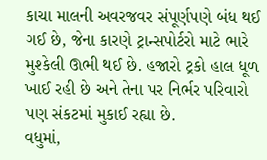કાચા માલની અવરજવર સંપૂર્ણપણે બંધ થઈ ગઈ છે, જેના કારણે ટ્રાન્સપોર્ટરો માટે ભારે મુશ્કેલી ઊભી થઈ છે. હજારો ટ્રકો હાલ ધૂળ ખાઈ રહી છે અને તેના પર નિર્ભર પરિવારો પણ સંકટમાં મુકાઈ રહ્યા છે.
વધુમાં,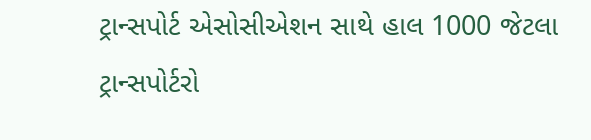ટ્રાન્સપોર્ટ એસોસીએશન સાથે હાલ 1000 જેટલા ટ્રાન્સપોર્ટરો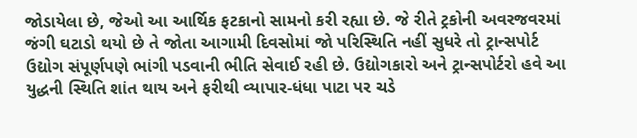જોડાયેલા છે, જેઓ આ આર્થિક ફટકાનો સામનો કરી રહ્યા છે. જે રીતે ટ્રકોની અવરજવરમાં જંગી ઘટાડો થયો છે તે જોતા આગામી દિવસોમાં જો પરિસ્થિતિ નહીં સુધરે તો ટ્રાન્સપોર્ટ ઉદ્યોગ સંપૂર્ણપણે ભાંગી પડવાની ભીતિ સેવાઈ રહી છે. ઉદ્યોગકારો અને ટ્રાન્સપોર્ટરો હવે આ યુદ્ધની સ્થિતિ શાંત થાય અને ફરીથી વ્યાપાર-ધંધા પાટા પર ચડે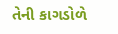તેની કાગડોળે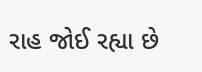રાહ જોઈ રહ્યા છે